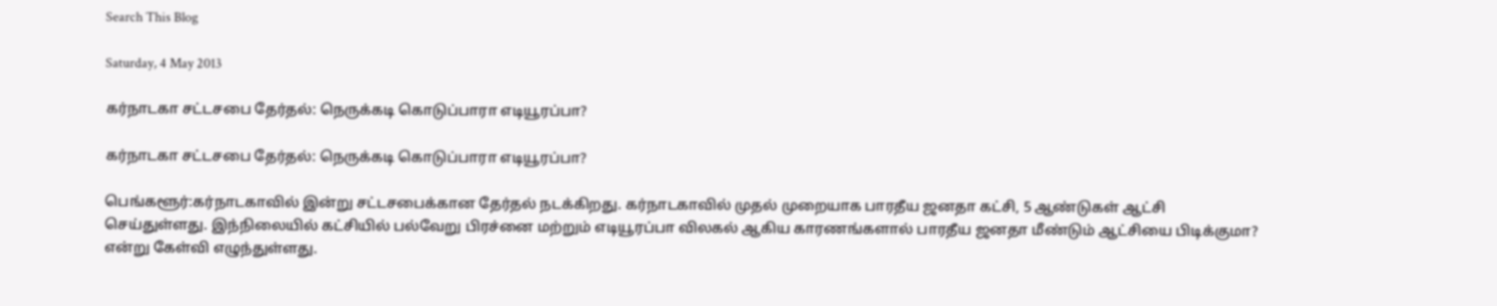Search This Blog

Saturday, 4 May 2013

கர்நாடகா சட்டசபை தேர்தல்: நெருக்கடி கொடுப்பாரா எடியூரப்பா?

கர்நாடகா சட்டசபை தேர்தல்: நெருக்கடி கொடுப்பாரா எடியூரப்பா?

பெங்களூர்:கர்நாடகாவில் இன்று சட்டசபைக்கான தேர்தல் நடக்கிறது. கர்நாடகாவில் முதல் முறையாக பாரதீய ஜனதா கட்சி, 5 ஆண்டுகள் ஆட்சி செய்துள்ளது. இந்நிலையில் கட்சியில் பல்வேறு பிரச்னை மற்றும் எடியூரப்பா விலகல் ஆகிய காரணங்களால் பாரதீய ஜனதா மீண்டும் ஆட்சியை பிடிக்குமா? என்று கேள்வி எழுந்துள்ளது.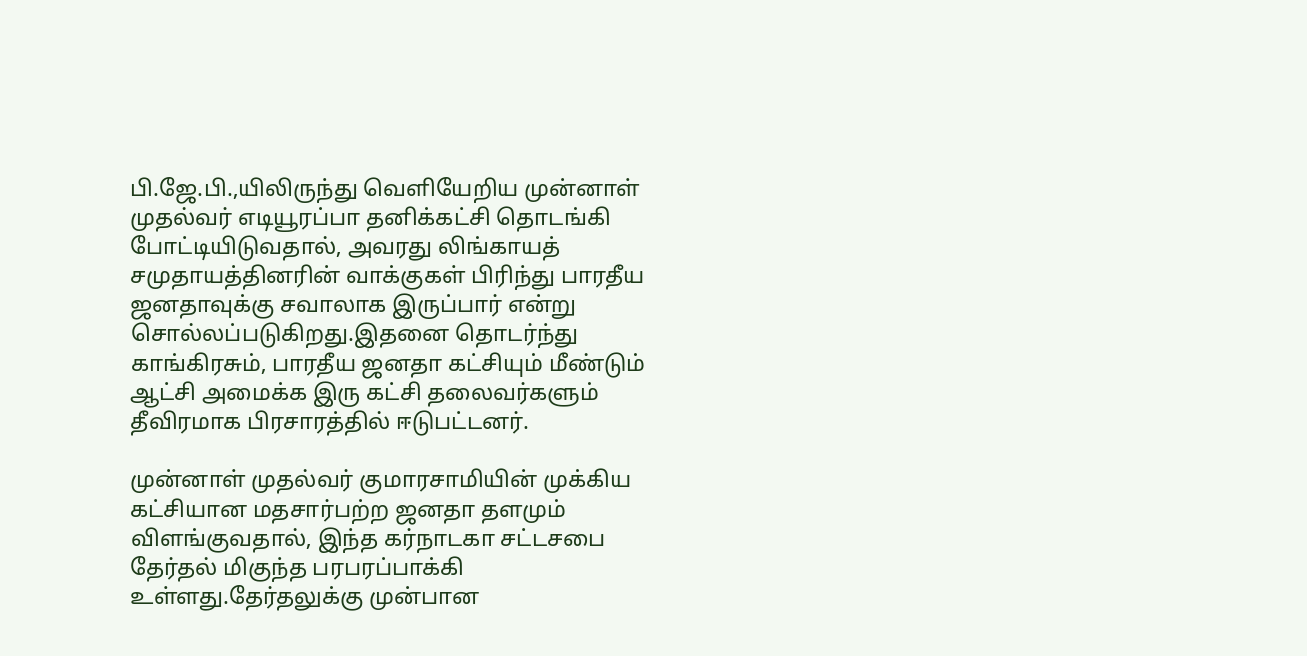பி.ஜே.பி.,யிலிருந்து வெளியேறிய முன்னாள் முதல்வர் எடியூரப்பா தனிக்கட்சி தொடங்கி போட்டியிடுவதால், அவரது லிங்காயத் சமுதாயத்தினரின் வாக்குகள் பிரிந்து பாரதீய ஜனதாவுக்கு சவாலாக இருப்பார்‌ என்று சொல்லப்படுகிறது.இதனை தொடர்ந்து காங்கிரசும், பாரதீய ஜனதா கட்சியும் மீண்டும் ஆட்சி அமைக்க இரு கட்சி தலைவர்களும் தீவிரமாக பிரசாரத்தில் ஈடுபட்டனர்.

முன்னாள் முதல்வர் குமாரசாமியின் முக்கிய கட்சியான மதசார்பற்ற ஜனதா தளமும் விளங்குவதால், இந்த கர்நாடகா சட்டசபை தேர்தல் மிகுந்த பரபரப்பாக்கி உள்ளது.தேர்தலுக்கு முன்பான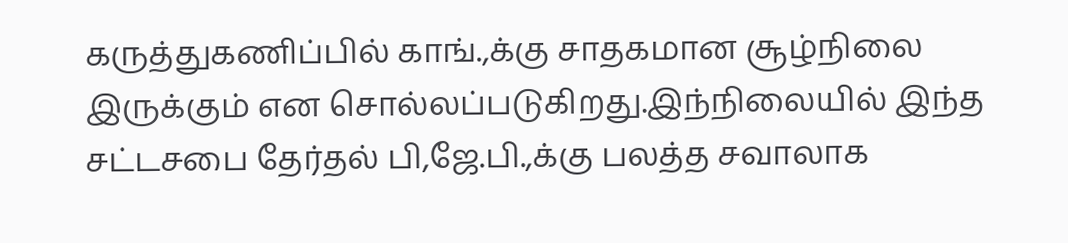கருத்துகணிப்பில் காங்.,க்கு சாதகமான சூழ்நிலை இருக்கும் என சொல்லப்படுகிறது.இந்நிலையில் இந்த சட்டசபை தேர்தல் பி,ஜே.பி.,க்கு பலத்த சவாலாக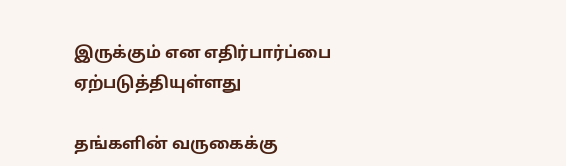இருக்கும் என எதிர்பார்ப்பை ஏற்படுத்தியுள்ளது

தங்களின் வருகைக்கு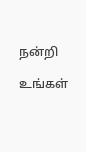நன்றி

உங்கள்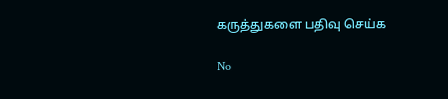கருத்துகளை பதிவு செய்க

No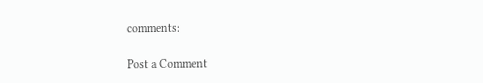comments:

Post a Comment